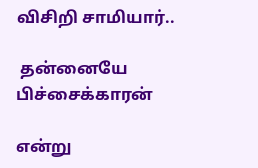விசிறி சாமியார்..

 தன்னையே பிச்சைக்காரன்

என்று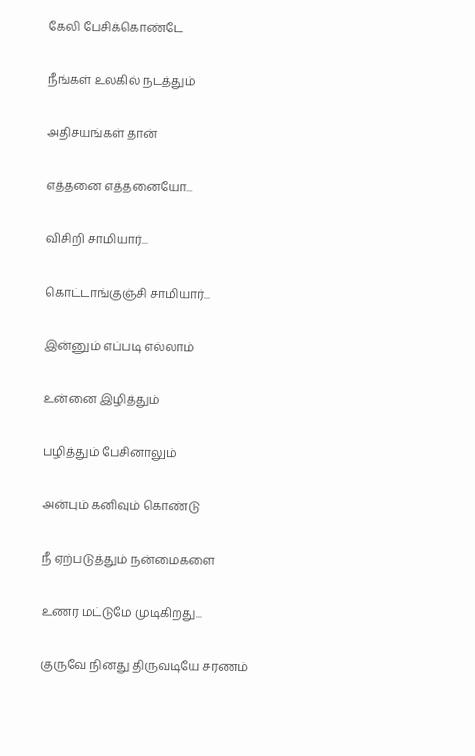கேலி பேசிக்கொண்டே

நீங்கள் உலகில் நடத்தும்

அதிசயங்கள் தான்

எத்தனை எத்தனையோ...

விசிறி சாமியார்...

கொட்டாங்குஞ்சி சாமியார்...

இன்னும் எப்படி எல்லாம்

உன்னை இழித்தும்

பழித்தும் பேசினாலும்

அன்பும் கனிவும் கொண்டு

நீ ஏற்படுத்தும் நன்மைகளை

உணர மட்டுமே முடிகிறது...

குருவே நினது திருவடியே சரணம்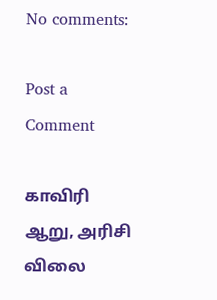No comments:

Post a Comment

காவிரி ஆறு, அரிசி விலை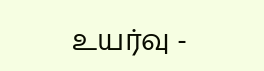உயர்வு -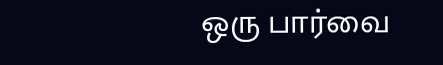ஒரு பார்வை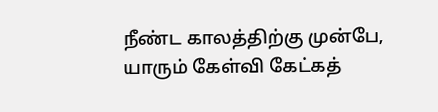நீண்ட காலத்திற்கு முன்பே, யாரும் கேள்வி கேட்கத்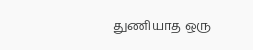துணியாத ஒரு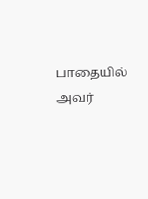பாதையில் அவர்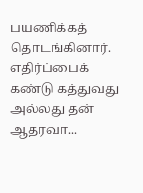பயணிக்கத் தொடங்கினார். எதிர்ப்பைக் கண்டு கத்துவது அல்லது தன் ஆதரவா...